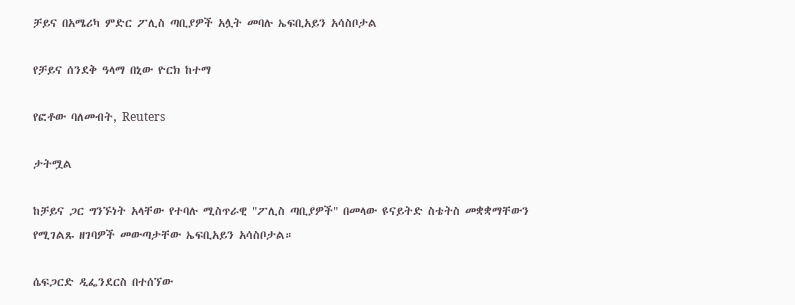ቻይና በአሜሪካ ምድር ፖሊስ ጣቢያዎች አሏት መባሉ ኤፍቢአይን አሳስቦታል

የቻይና ሰንደቅ ዓላማ በኒው ዮርክ ከተማ

የፎቶው ባለመብት, Reuters

ታትሟል

ከቻይና ጋር ግንኙነት አላቸው የተባሉ ሚስጥራዊ "ፖሊስ ጣቢያዎች" በመላው ዩናይትድ ስቴትስ መቋቋማቸውን የሚገልጹ ዘገባዎች መውጣታቸው ኤፍቢአይን አሳስቦታል።

ሴፍጋርድ ዲፌንደርስ በተሰኘው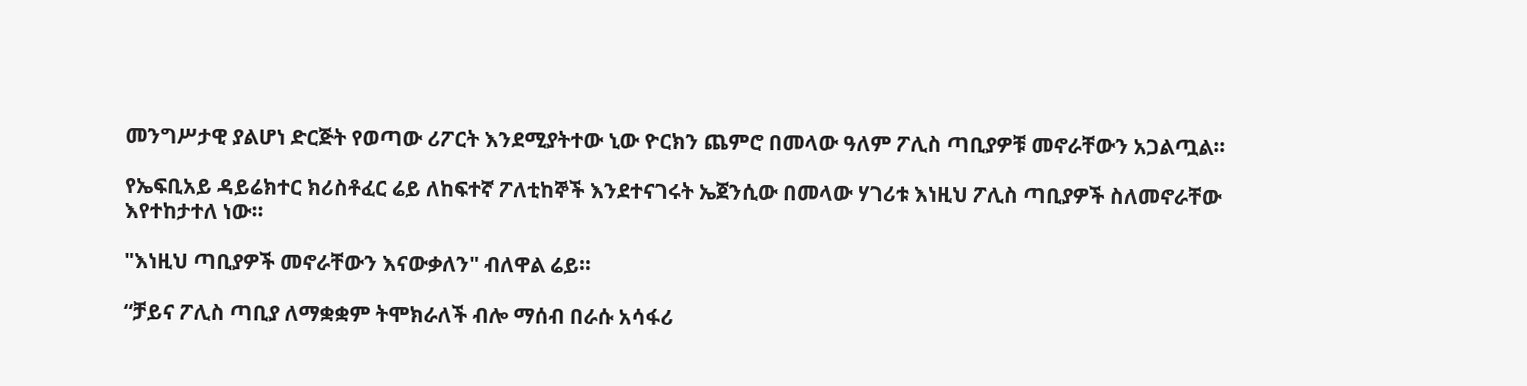መንግሥታዊ ያልሆነ ድርጅት የወጣው ሪፖርት እንደሚያትተው ኒው ዮርክን ጨምሮ በመላው ዓለም ፖሊስ ጣቢያዎቹ መኖራቸውን አጋልጧል።

የኤፍቢአይ ዳይሬክተር ክሪስቶፈር ሬይ ለከፍተኛ ፖለቲከኞች እንደተናገሩት ኤጀንሲው በመላው ሃገሪቱ እነዚህ ፖሊስ ጣቢያዎች ስለመኖራቸው እየተከታተለ ነው።

"እነዚህ ጣቢያዎች መኖራቸውን እናውቃለን" ብለዋል ሬይ።

“ቻይና ፖሊስ ጣቢያ ለማቋቋም ትሞክራለች ብሎ ማሰብ በራሱ አሳፋሪ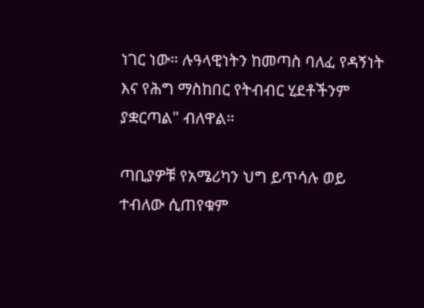ነገር ነው። ሉዓላዊነትን ከመጣስ ባለፈ የዳኝነት እና የሕግ ማስከበር የትብብር ሂደቶችንም ያቋርጣል" ብለዋል።

ጣቢያዎቹ የአሜሪካን ህግ ይጥሳሉ ወይ ተብለው ሲጠየቁም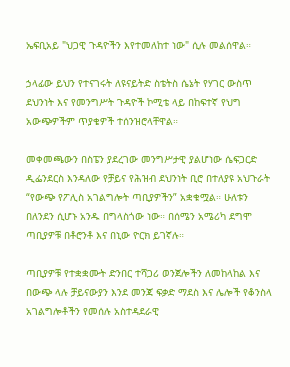ኤፍቢአይ "ህጋዊ ጉዳዮችን እየተመለከተ ነው" ሲሉ መልሰዋል።

ኃላፊው ይህን የተናገሩት ለዩናይትድ ስቴትስ ሴኔት የሃገር ውስጥ ደህንነት እና የመንግሥት ጉዳዮች ኮሚቴ ላይ በከፍተኛ የህግ አውጭዎችም ጥያቄዎች ተሰንዝሮላቸዋል።

መቀመጫውን በስፔን ያደረገው መንግሥታዊ ያልሆነው ሴፍጋርድ ዲፌንደርስ እንዳለው የቻይና የሕዝብ ደህንነት ቢሮ በተለያዩ አህጉራት “የውጭ የፖሊስ አገልግሎት ጣቢያዎችን” አቋቁሟል። ሁለቱን በለንደን ሲሆኑ አንዱ በግላስጎው ነው። በሰሜን አሜሪካ ደግሞ ጣቢያዎቹ በቶሮንቶ እና በኒው ዮርክ ይገኛሉ።

ጣቢያዎቹ የተቋቋሙት ድንበር ተሻጋሪ ወንጀሎችን ለመከላከል እና በውጭ ላሉ ቻይናውያን እንደ መንጃ ፍቃድ ማደስ እና ሌሎች የቆንስላ አገልግሎቶችን የመሰሉ አስተዳደራዊ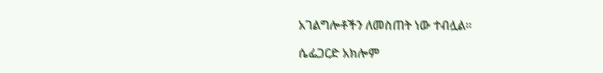አገልግሎቶችን ለመስጠት ነው ተብሏል።

ሴፌጋርድ አክሎም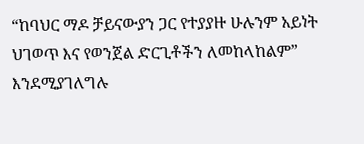“ከባህር ማዶ ቻይናውያን ጋር የተያያዙ ሁሉንም አይነት ህገወጥ እና የወንጀል ድርጊቶችን ለመከላከልም” እንደሚያገለግሉ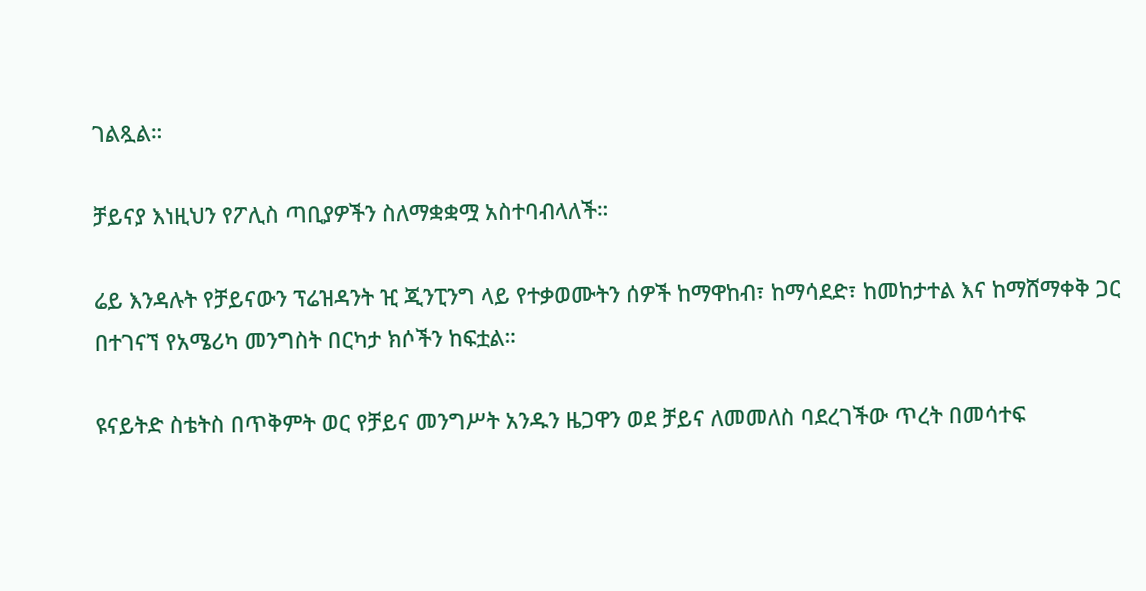ገልጿል።

ቻይናያ እነዚህን የፖሊስ ጣቢያዎችን ስለማቋቋሟ አስተባብላለች።

ሬይ እንዳሉት የቻይናውን ፕሬዝዳንት ዢ ጂንፒንግ ላይ የተቃወሙትን ሰዎች ከማዋከብ፣ ከማሳደድ፣ ከመከታተል እና ከማሸማቀቅ ጋር በተገናኘ የአሜሪካ መንግስት በርካታ ክሶችን ከፍቷል።

ዩናይትድ ስቴትስ በጥቅምት ወር የቻይና መንግሥት አንዱን ዜጋዋን ወደ ቻይና ለመመለስ ባደረገችው ጥረት በመሳተፍ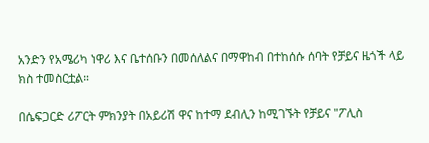አንድን የአሜሪካ ነዋሪ እና ቤተሰቡን በመሰለልና በማዋከብ በተከሰሱ ሰባት የቻይና ዜጎች ላይ ክስ ተመስርቷል።

በሴፍጋርድ ሪፖርት ምክንያት በአይሪሽ ዋና ከተማ ደብሊን ከሚገኙት የቻይና "ፖሊስ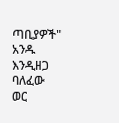ጣቢያዎች" አንዱ እንዲዘጋ ባለፈው ወር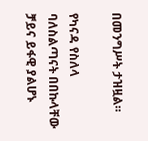በመንግሥት ታዝዟል።

የካናዳ የስለላ ባለስልጣናት በበኩላቸው ቻይና ይፋዊ ያልሆኑ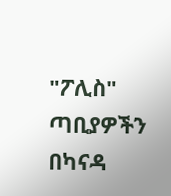"ፖሊስ" ጣቢያዎችን በካናዳ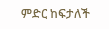ምድር ከፍታለች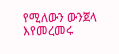የሚለውን ውንጀላ እየመረመሩ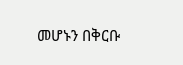መሆኑን በቅርቡ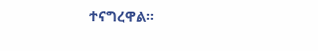ተናግረዋል።